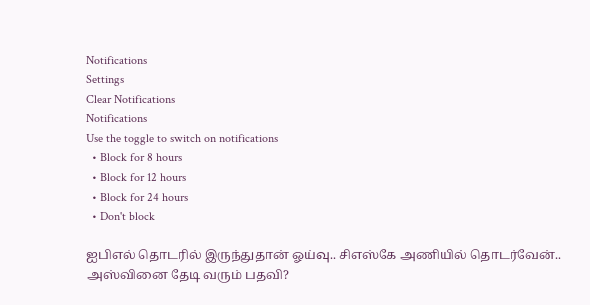Notifications
Settings
Clear Notifications
Notifications
Use the toggle to switch on notifications
  • Block for 8 hours
  • Block for 12 hours
  • Block for 24 hours
  • Don't block

ஐபிஎல் தொடரில் இருந்துதான் ஓய்வு.. சிஎஸ்கே அணியில் தொடர்வேன்.. அஸ்வினை தேடி வரும் பதவி?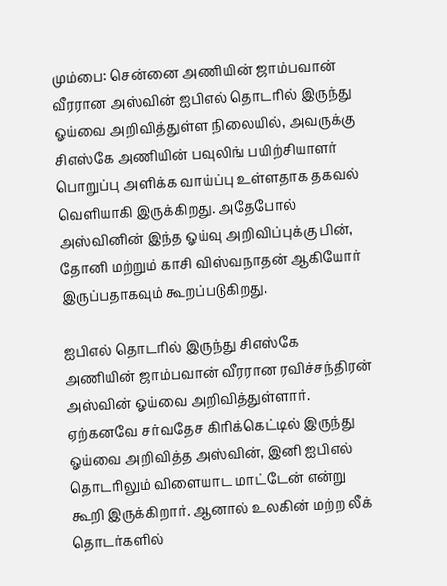மும்பை: சென்னை அணியின் ஜாம்பவான் வீரரான அஸ்வின் ஐபிஎல் தொடரில் இருந்து ஓய்வை அறிவித்துள்ள நிலையில், அவருக்கு சிஎஸ்கே அணியின் பவுலிங் பயிற்சியாளர் பொறுப்பு அளிக்க வாய்ப்பு உள்ளதாக தகவல் வெளியாகி இருக்கிறது. அதேபோல் அஸ்வினின் இந்த ஓய்வு அறிவிப்புக்கு பின், தோனி மற்றும் காசி விஸ்வநாதன் ஆகியோர் இருப்பதாகவும் கூறப்படுகிறது.

ஐபிஎல் தொடரில் இருந்து சிஎஸ்கே அணியின் ஜாம்பவான் வீரரான ரவிச்சந்திரன் அஸ்வின் ஓய்வை அறிவித்துள்ளார். ஏற்கனவே சர்வதேச கிரிக்கெட்டில் இருந்து ஓய்வை அறிவித்த அஸ்வின், இனி ஐபிஎல் தொடரிலும் விளையாட மாட்டேன் என்று கூறி இருக்கிறார். ஆனால் உலகின் மற்ற லீக் தொடர்களில்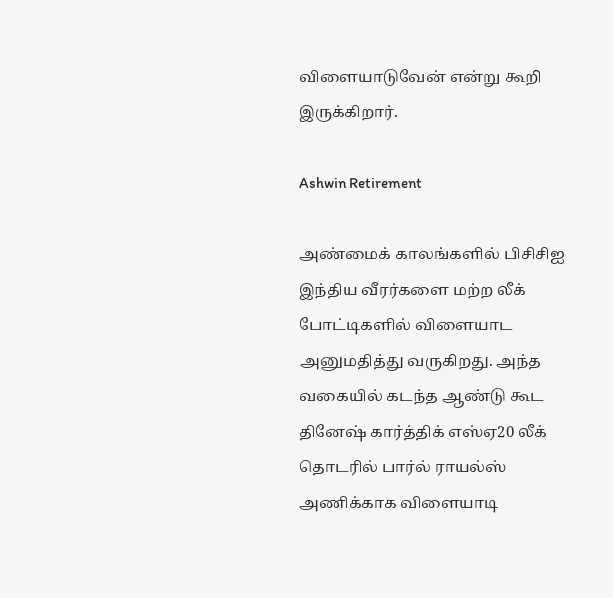விளையாடுவேன் என்று கூறி இருக்கிறார்.

Ashwin Retirement

அண்மைக் காலங்களில் பிசிசிஐ இந்திய வீரர்களை மற்ற லீக் போட்டிகளில் விளையாட அனுமதித்து வருகிறது. அந்த வகையில் கடந்த ஆண்டு கூட தினேஷ் கார்த்திக் எஸ்ஏ20 லீக் தொடரில் பார்ல் ராயல்ஸ் அணிக்காக விளையாடி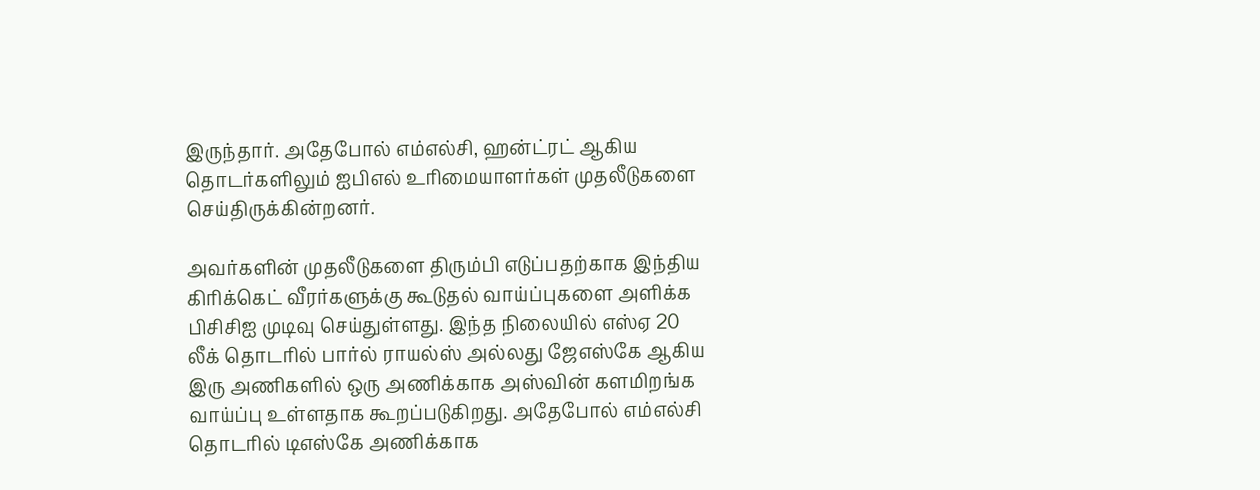இருந்தார். அதேபோல் எம்எல்சி, ஹன்ட்ரட் ஆகிய தொடர்களிலும் ஐபிஎல் உரிமையாளர்கள் முதலீடுகளை செய்திருக்கின்றனர்.

அவர்களின் முதலீடுகளை திரும்பி எடுப்பதற்காக இந்திய கிரிக்கெட் வீரர்களுக்கு கூடுதல் வாய்ப்புகளை அளிக்க பிசிசிஐ முடிவு செய்துள்ளது. இந்த நிலையில் எஸ்ஏ 20 லீக் தொடரில் பார்ல் ராயல்ஸ் அல்லது ஜேஎஸ்கே ஆகிய இரு அணிகளில் ஒரு அணிக்காக அஸ்வின் களமிறங்க வாய்ப்பு உள்ளதாக கூறப்படுகிறது. அதேபோல் எம்எல்சி தொடரில் டிஎஸ்கே அணிக்காக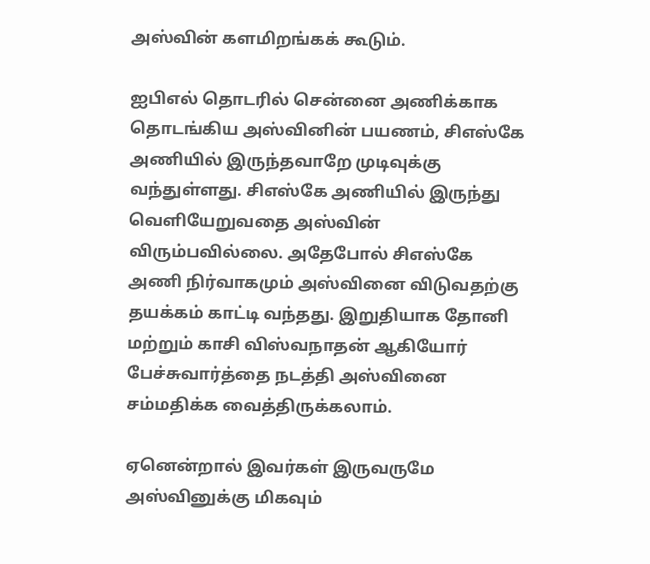அஸ்வின் களமிறங்கக் கூடும்.

ஐபிஎல் தொடரில் சென்னை அணிக்காக தொடங்கிய அஸ்வினின் பயணம், சிஎஸ்கே அணியில் இருந்தவாறே முடிவுக்கு வந்துள்ளது. சிஎஸ்கே அணியில் இருந்து வெளியேறுவதை அஸ்வின் விரும்பவில்லை. அதேபோல் சிஎஸ்கே அணி நிர்வாகமும் அஸ்வினை விடுவதற்கு தயக்கம் காட்டி வந்தது. இறுதியாக தோனி மற்றும் காசி விஸ்வநாதன் ஆகியோர் பேச்சுவார்த்தை நடத்தி அஸ்வினை சம்மதிக்க வைத்திருக்கலாம்.

ஏனென்றால் இவர்கள் இருவருமே அஸ்வினுக்கு மிகவும்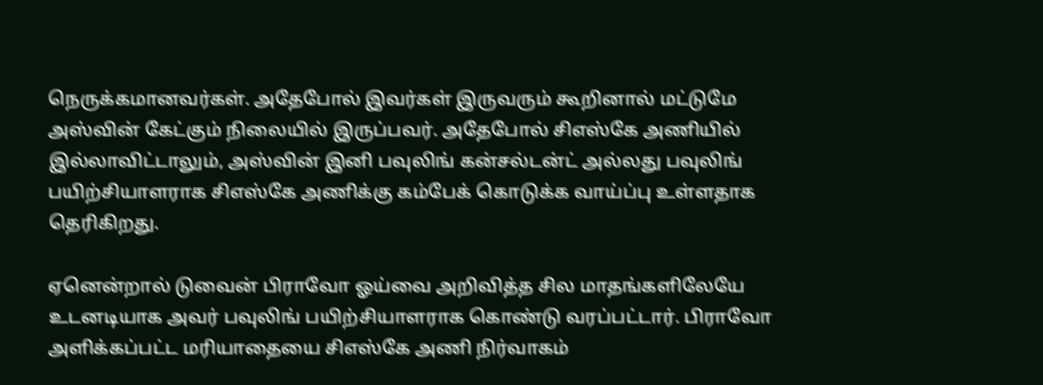நெருக்கமானவர்கள். அதேபோல் இவர்கள் இருவரும் கூறினால் மட்டுமே அஸ்வின் கேட்கும் நிலையில் இருப்பவர். அதேபோல் சிஎஸ்கே அணியில் இல்லாவிட்டாலும், அஸ்வின் இனி பவுலிங் கன்சல்டன்ட் அல்லது பவுலிங் பயிற்சியாளராக சிஎஸ்கே அணிக்கு கம்பேக் கொடுக்க வாய்ப்பு உள்ளதாக தெரிகிறது.

ஏனென்றால் டுவைன் பிராவோ ஓய்வை அறிவித்த சில மாதங்களிலேயே உடனடியாக அவர் பவுலிங் பயிற்சியாளராக கொண்டு வரப்பட்டார். பிராவோ அளிக்கப்பட்ட மரியாதையை சிஎஸ்கே அணி நிர்வாகம்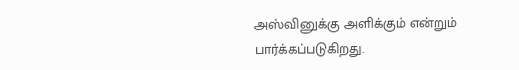அஸ்வினுக்கு அளிக்கும் என்றும் பார்க்கப்படுகிறது.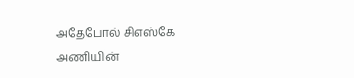அதேபோல் சிஎஸ்கே அணியின்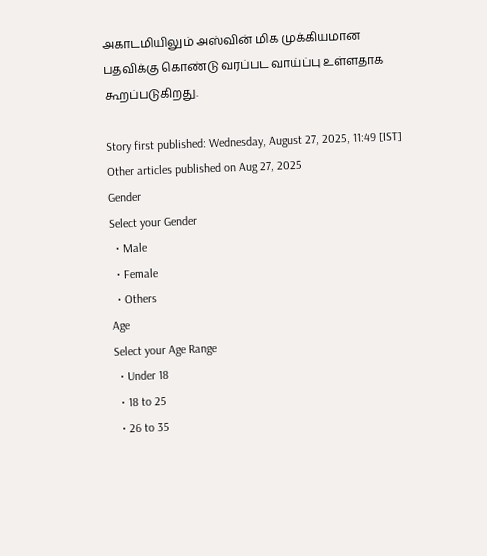அகாடமியிலும் அஸ்வின் மிக முக்கியமான பதவிக்கு கொண்டு வரப்பட வாய்ப்பு உள்ளதாக கூறப்படுகிறது.

Story first published: Wednesday, August 27, 2025, 11:49 [IST]
Other articles published on Aug 27, 2025
Gender
Select your Gender
  • Male
  • Female
  • Others
Age
Select your Age Range
  • Under 18
  • 18 to 25
  • 26 to 35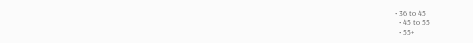• 36 to 45
  • 45 to 55
  • 55+